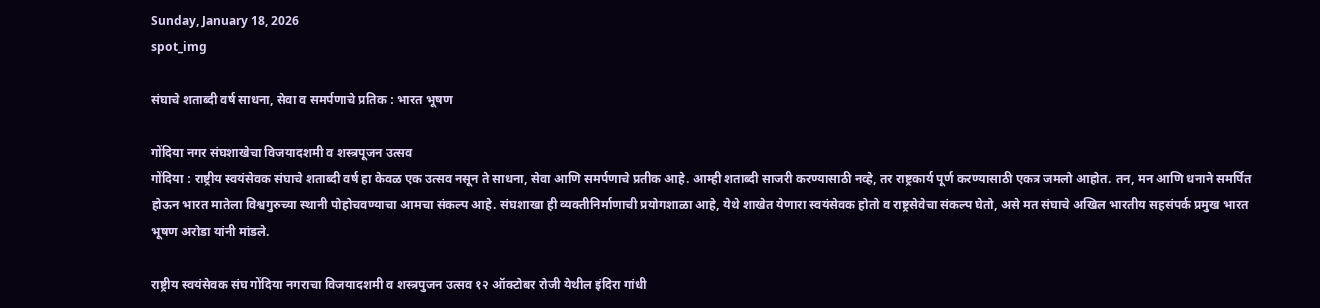Sunday, January 18, 2026
spot_img

संघाचे शताब्दी वर्ष साधना, सेवा व समर्पणाचे प्रतिक : भारत भूषण

गोंदिया नगर संघशाखेचा विजयादशमी व शस्त्रपूजन उत्सव
गोंदिया : राष्ट्रीय स्वयंसेवक संघाचे शताब्दी वर्ष हा केवळ एक उत्सव नसून ते साधना, सेवा आणि समर्पणाचे प्रतीक आहे. आम्ही शताब्दी साजरी करण्यासाठी नव्हे, तर राष्ट्रकार्य पूर्ण करण्यासाठी एकत्र जमलो आहोत. तन, मन आणि धनाने समर्पित होऊन भारत मातेला विश्वगुरुच्या स्थानी पोहोचवण्याचा आमचा संकल्प आहे. संघशाखा ही व्यक्तीनिर्माणाची प्रयोगशाळा आहे, येथे शाखेत येणारा स्वयंसेवक होतो व राष्ट्रसेवेचा संकल्प घेतो, असे मत संघाचे अखिल भारतीय सहसंपर्क प्रमुख भारत भूषण अरोडा यांनी मांडले.

राष्ट्रीय स्वयंसेवक संघ गोंदिया नगराचा विजयादशमी व शस्त्रपुजन उत्सव १२ ऑक्टोबर रोजी येथील इंदिरा गांधी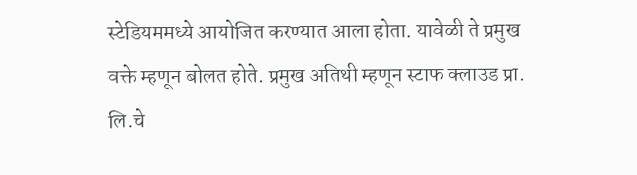स्टेडियममध्ये आयोजित करण्यात आला होता. यावेळी ते प्रमुख वक्ते म्हणून बोलत होते. प्रमुख अतिथी म्हणून स्टाफ क्लाउड प्रा. लि.चे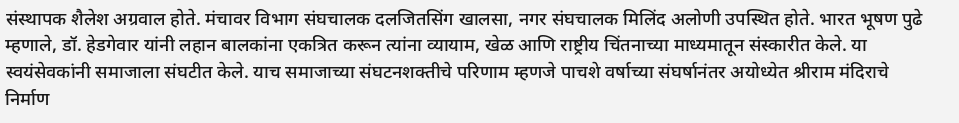संस्थापक शैलेश अग्रवाल होते. मंचावर विभाग संघचालक दलजितसिंग खालसा, नगर संघचालक मिलिंद अलोणी उपस्थित होते. भारत भूषण पुढे म्हणाले, डॉ. हेडगेवार यांनी लहान बालकांना एकत्रित करून त्यांना व्यायाम, खेळ आणि राष्ट्रीय चिंतनाच्या माध्यमातून संस्कारीत केले. या स्वयंसेवकांनी समाजाला संघटीत केले. याच समाजाच्या संघटनशक्तीचे परिणाम म्हणजे पाचशे वर्षाच्या संघर्षानंतर अयोध्येत श्रीराम मंदिराचे निर्माण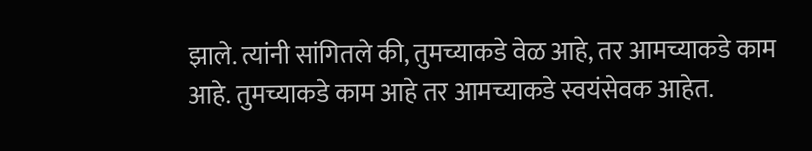झाले. त्यांनी सांगितले की, तुमच्याकडे वेळ आहे, तर आमच्याकडे काम आहे. तुमच्याकडे काम आहे तर आमच्याकडे स्वयंसेवक आहेत.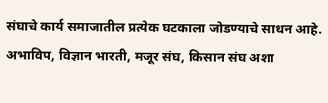संघाचे कार्य समाजातील प्रत्येक घटकाला जोडण्याचे साधन आहे. अभाविप, विज्ञान भारती, मजूर संघ, किसान संघ अशा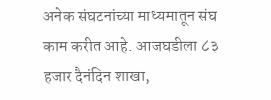अनेक संघटनांच्या माध्यमातून संघ काम करीत आहे. आजघडीला ८३ हजार दैनंदिन शाखा,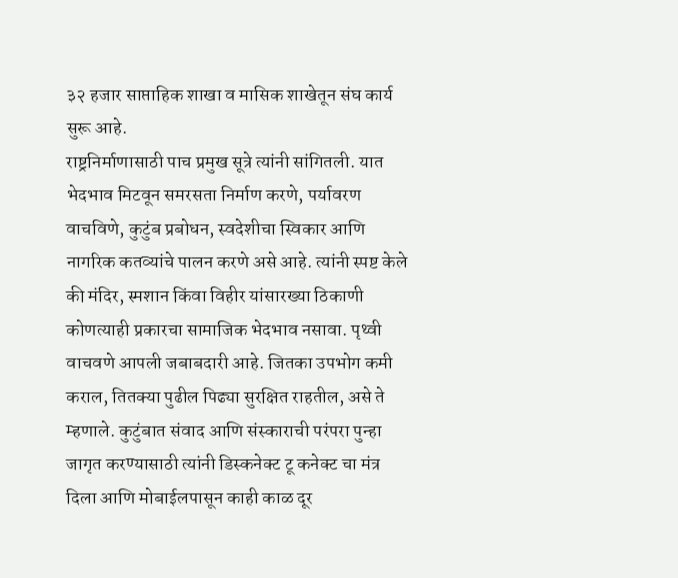३२ हजार साप्ताहिक शाखा व मासिक शाखेतून संघ कार्य सुरू आहे.
राष्ट्रनिर्माणासाठी पाच प्रमुख सूत्रे त्यांनी सांगितली. यात भेदभाव मिटवून समरसता निर्माण करणे, पर्यावरण वाचविणे, कुटुंब प्रबोधन, स्वदेशीचा स्विकार आणि नागरिक कतव्यांचे पालन करणे असे आहे. त्यांनी स्पष्ट केले की मंदिर, स्मशान किंवा विहीर यांसारख्या ठिकाणी कोणत्याही प्रकारचा सामाजिक भेदभाव नसावा. पृथ्वी वाचवणे आपली जबाबदारी आहे. जितका उपभोग कमी कराल, तितक्या पुढील पिढ्या सुरक्षित राहतील, असे ते म्हणाले. कुटुंबात संवाद आणि संस्काराची परंपरा पुन्हा जागृत करण्यासाठी त्यांनी डिस्कनेक्ट टू कनेक्ट चा मंत्र दिला आणि मोबाईलपासून काही काळ दूर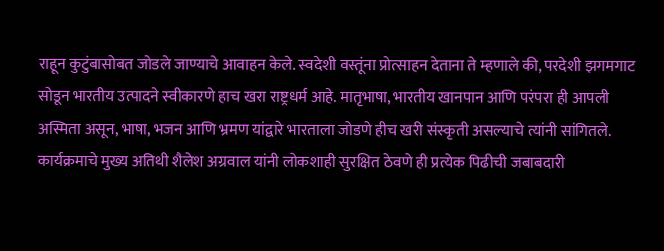राहून कुटुंबासोबत जोडले जाण्याचे आवाहन केले. स्वदेशी वस्तूंना प्रोत्साहन देताना ते म्हणाले की, परदेशी झगमगाट सोडून भारतीय उत्पादने स्वीकारणे हाच खरा राष्ट्रधर्म आहे. मातृभाषा, भारतीय खानपान आणि परंपरा ही आपली अस्मिता असून, भाषा, भजन आणि भ्रमण यांद्वारे भारताला जोडणे हीच खरी संस्कृती असल्याचे त्यांनी सांगितले.
कार्यक्रमाचे मुख्य अतिथी शैलेश अग्रवाल यांनी लोकशाही सुरक्षित ठेवणे ही प्रत्येक पिढीची जबाबदारी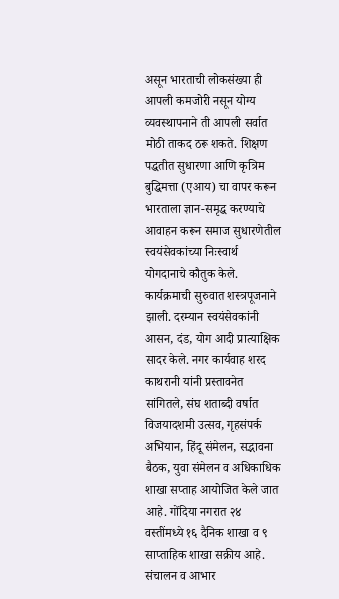असून भारताची लोकसंख्या ही आपली कमजोरी नसून योग्य व्यवस्थापनाने ती आपली सर्वात मोठी ताकद ठरू शकते. शिक्षण पद्धतीत सुधारणा आणि कृत्रिम बुद्धिमत्ता (एआय) चा वापर करून भारताला ज्ञान-समृद्ध करण्याचे आवाहन करून समाज सुधारणेतील स्वयंसेवकांच्या निःस्वार्थ योगदानाचे कौतुक केले. कार्यक्रमाची सुरुवात शस्त्रपूजनाने झाली. दरम्यान स्वयंसेवकांनी आसन, दंड, योग आदी प्रात्याक्षिक सादर केले. नगर कार्यवाह शरद काथरानी यांनी प्रस्तावनेत सांगितले, संघ शताब्दी वर्षात विजयादशमी उत्सव, गृहसंपर्क अभियान, हिंदू संमेलन, सद्भावना बैठक, युवा संमेलन व अधिकाधिक शाखा सप्ताह आयोजित केले जात आहे. गोंदिया नगरात २४ वस्तींमध्ये १६ दैनिक शाखा व ९ साप्ताहिक शाखा सक्रीय आहे. संचालन व आभार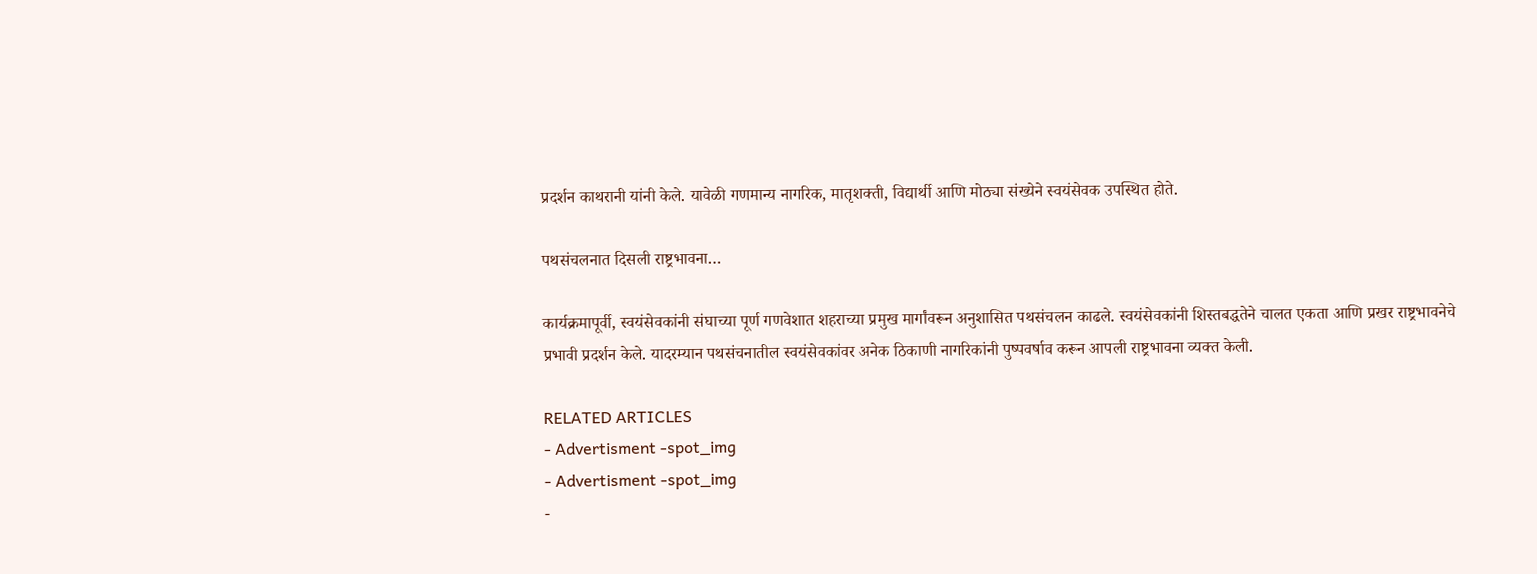प्रदर्शन काथरानी यांनी केले. यावेळी गणमान्य नागरिक, मातृशक्ती, विद्यार्थी आणि मोठ्या संख्येने स्वयंसेवक उपस्थित होते.

पथसंचलनात दिसली राष्ट्रभावना…

कार्यक्रमापूर्वी, स्वयंसेवकांनी संघाच्या पूर्ण गणवेशात शहराच्या प्रमुख मार्गांवरून अनुशासित पथसंचलन काढले. स्वयंसेवकांनी शिस्तबद्धतेने चालत एकता आणि प्रखर राष्ट्रभावनेचे प्रभावी प्रदर्शन केले. यादरम्यान पथसंचनातील स्वयंसेवकांवर अनेक ठिकाणी नागरिकांनी पुष्पवर्षाव करून आपली राष्ट्रभावना व्यक्त केली.

RELATED ARTICLES
- Advertisment -spot_img
- Advertisment -spot_img
-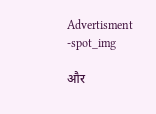Advertisment -spot_img

और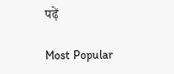पढ़ें

Most Popular